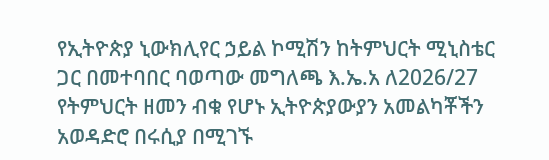የኢትዮጵያ ኒውክሊየር ኃይል ኮሚሽን ከትምህርት ሚኒስቴር ጋር በመተባበር ባወጣው መግለጫ እ.ኤ.አ ለ2026/27 የትምህርት ዘመን ብቁ የሆኑ ኢትዮጵያውያን አመልካቾችን አወዳድሮ በሩሲያ በሚገኙ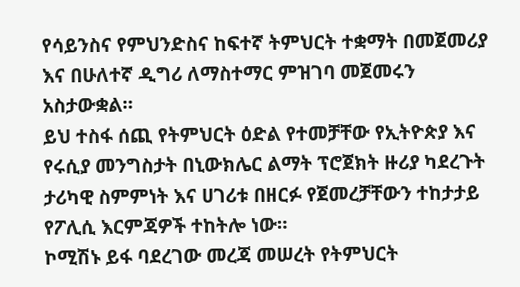የሳይንስና የምህንድስና ከፍተኛ ትምህርት ተቋማት በመጀመሪያ እና በሁለተኛ ዲግሪ ለማስተማር ምዝገባ መጀመሩን አስታውቋል።
ይህ ተስፋ ሰጪ የትምህርት ዕድል የተመቻቸው የኢትዮጵያ እና የሩሲያ መንግስታት በኒውክሌር ልማት ፕሮጀክት ዙሪያ ካደረጉት ታሪካዊ ስምምነት እና ሀገሪቱ በዘርፉ የጀመረቻቸውን ተከታታይ የፖሊሲ እርምጃዎች ተከትሎ ነው።
ኮሚሽኑ ይፋ ባደረገው መረጃ መሠረት የትምህርት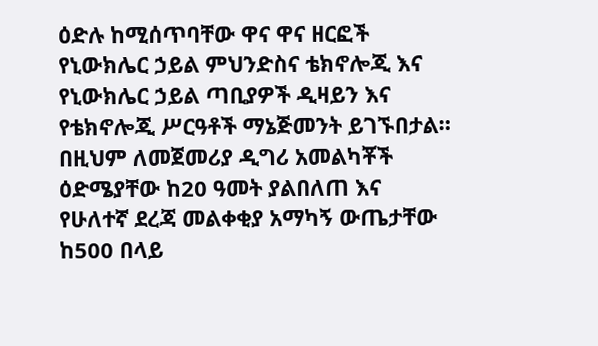ዕድሉ ከሚሰጥባቸው ዋና ዋና ዘርፎች የኒውክሌር ኃይል ምህንድስና ቴክኖሎጂ እና የኒውክሌር ኃይል ጣቢያዎች ዲዛይን እና የቴክኖሎጂ ሥርዓቶች ማኔጅመንት ይገኙበታል።
በዚህም ለመጀመሪያ ዲግሪ አመልካቾች ዕድሜያቸው ከ20 ዓመት ያልበለጠ እና የሁለተኛ ደረጃ መልቀቂያ አማካኝ ውጤታቸው ከ500 በላይ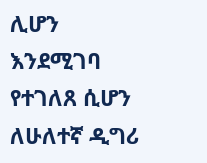ሊሆን እንደሚገባ የተገለጸ ሲሆን ለሁለተኛ ዲግሪ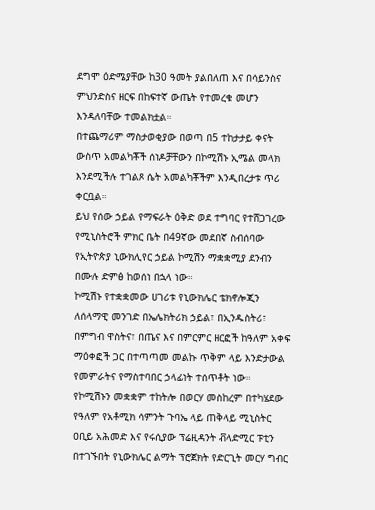ደግሞ ዕድሜያቸው ከ30 ዓመት ያልበለጠ እና በሳይንስና ምህንድስና ዘርፍ በከፍተኛ ውጤት የተመረቁ መሆን እንዳለባቸው ተመልክቷል።
በተጨማሪም ማስታወቂያው በወጣ በ5 ተከታታይ ቀናት ውስጥ አመልካቾች ሰነዶቻቸውን በኮሚሽኑ ኢሜል መላክ እንደሚችሉ ተገልጾ ሴት አመልካቾችም እንዲበረታቱ ጥሪ ቀርቧል።
ይህ የሰው ኃይል የማፍራት ዕቅድ ወደ ተግባር የተሸጋገረው የሚኒስትሮች ምክር ቤት በ49ኛው መደበኛ ስብሰባው የኢትዮጵያ ኒውክሊየር ኃይል ኮሚሽን ማቋቋሚያ ደንብን በሙሉ ድምፅ ከወሰነ በኋላ ነው።
ኮሚሽኑ የተቋቋመው ሀገሪቱ የኒውክሌር ቴክኖሎጂን ለሰላማዊ መንገድ በኤሌክትሪክ ኃይል፣ በኢንዱስትሪ፣ በምግብ ዋስትና፣ በጤና እና በምርምር ዘርፎች ከዓለም አቀፍ ማዕቀፎች ጋር በተጣጣመ መልኩ ጥቅም ላይ እንድታውል የመምራትና የማስተባበር ኃላፊነት ተሰጥቶት ነው።
የኮሚሽኑን መቋቋም ተከትሎ በወርሃ መስከረም በተካሄደው የዓለም የአቶሚክ ሳምንት ጉባኤ ላይ ጠቅላይ ሚኒስትር ዐቢይ አሕመድ እና የሩሲያው ፕሬዚዳንት ቭላድሚር ፑቲን በተገኙበት የኒውክሌር ልማት ፕሮጀክት የድርጊት መርሃ ግብር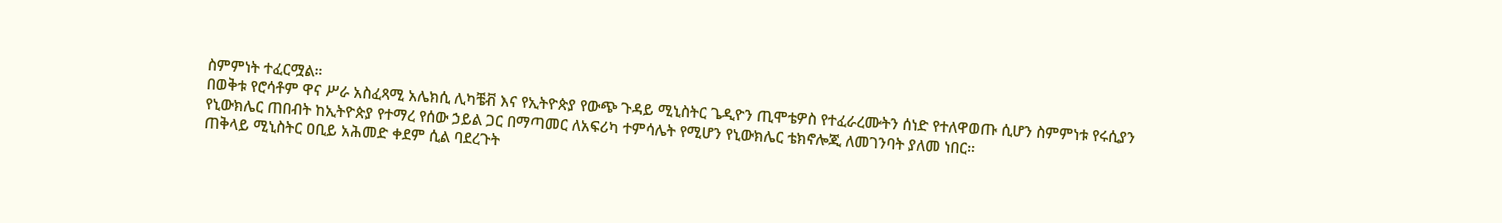ስምምነት ተፈርሟል።
በወቅቱ የሮሳቶም ዋና ሥራ አስፈጻሚ አሌክሲ ሊካቼቭ እና የኢትዮጵያ የውጭ ጉዳይ ሚኒስትር ጌዲዮን ጢሞቴዎስ የተፈራረሙትን ሰነድ የተለዋወጡ ሲሆን ስምምነቱ የሩሲያን የኒውክሌር ጠበብት ከኢትዮጵያ የተማረ የሰው ኃይል ጋር በማጣመር ለአፍሪካ ተምሳሌት የሚሆን የኒውክሌር ቴክኖሎጂ ለመገንባት ያለመ ነበር።
ጠቅላይ ሚኒስትር ዐቢይ አሕመድ ቀደም ሲል ባደረጉት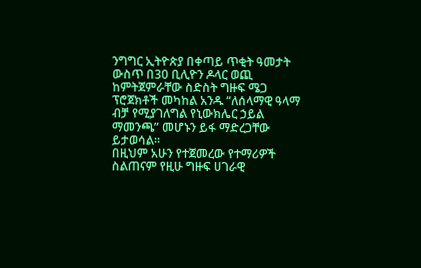ንግግር ኢትዮጵያ በቀጣይ ጥቂት ዓመታት ውስጥ በ30 ቢሊዮን ዶላር ወጪ ከምትጀምራቸው ስድስት ግዙፍ ሜጋ ፕሮጀክቶች መካከል አንዱ “ለሰላማዊ ዓላማ ብቻ የሚያገለግል የኒውክሌር ኃይል ማመንጫ” መሆኑን ይፋ ማድረጋቸው ይታወሳል።
በዚህም አሁን የተጀመረው የተማሪዎች ስልጠናም የዚሁ ግዙፍ ሀገራዊ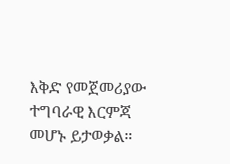እቅድ የመጀመሪያው ተግባራዊ እርምጃ መሆኑ ይታወቃል።